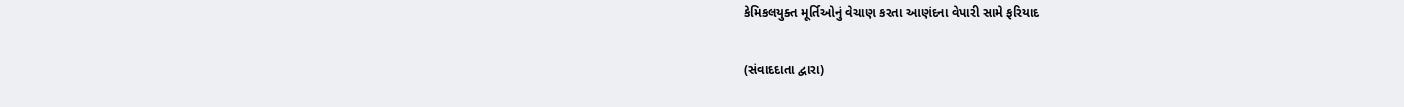કેમિકલયુક્ત મૂર્તિઓનું વેચાણ કરતા આણંદના વેપારી સામે ફરિયાદ

(સંવાદદાતા દ્વારા)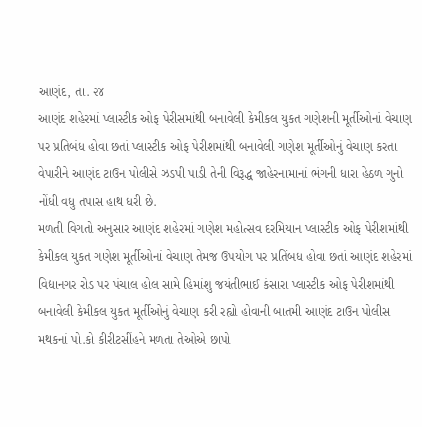આણંદ, તા. ૨૪
આણંદ શહેરમાં પ્લાસ્ટીક ઓફ પેરીસમાંથી બનાવેલી કેમીકલ યુકત ગણેશની મૂર્તીઓનાં વેચાણ પર પ્રતિબંધ હોવા છતાં પ્લાસ્ટીક ઓફ પેરીશમાંથી બનાવેલી ગણેશ મૂર્તીઓનું વેચાણ કરતા વેપારીને આણંદ ટાઉન પોલીસે ઝડપી પાડી તેની વિરૂદ્ધ જાહેરનામાનાં ભંગની ધારા હેઠળ ગુનો નોંધી વધુ તપાસ હાથ ધરી છે.
મળતી વિગતો અનુસાર આણંદ શહેરમાં ગણેશ મહોત્સવ દરમિયાન પ્લાસ્ટીક ઓફ પેરીશમાંથી કેમીકલ યુકત ગણેશ મૂર્તીઓનાં વેચાણ તેમજ ઉપયોગ પર પ્રતિંબધ હોવા છતાં આણંદ શહેરમાં વિદ્યાનગર રોડ પર પંચાલ હોલ સામે હિમાંશુ જયંતીભાઈ કંસારા પ્લાસ્ટીક ઓફ પેરીશમાંથી બનાવેલી કેમીકલ યુકત મૂર્તીઓનું વેચાણ કરી રહ્યો હોવાની બાતમી આણંદ ટાઉન પોલીસ મથકનાં પો.કો કીરીટસીંહને મળતા તેઓએ છાપો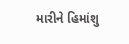મારીને હિમાંશુ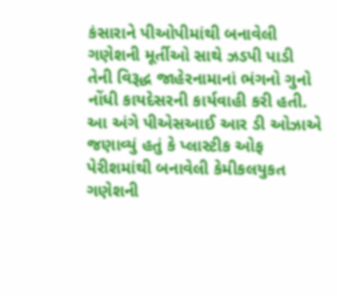કંસારાને પીઓપીમાંથી બનાવેલી ગણેશની મૂર્તીઓ સાથે ઝડપી પાડી તેની વિરૂદ્ધ જાહેરનામાનાં ભંગનો ગુનો નોંધી કાયદેસરની કાર્યવાહી કરી હતી.
આ અંગે પીએસઆઈ આર ડી ઓઝાએ જણાવ્યું હતું કે પ્લાસ્ટીક ઓફ પેરીશમાંથી બનાવેલી કેમીકલયુકત ગણેશની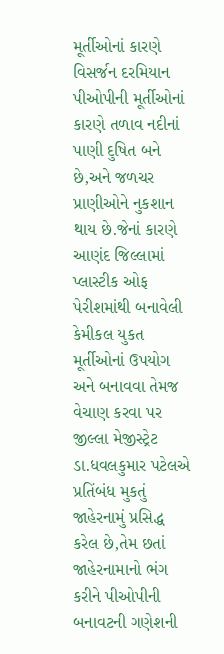મૂર્તીઓનાં કારણે વિસર્જન દરમિયાન પીઓપીની મૂર્તીઓનાં કારણે તળાવ નદીનાં પાણી દુષિત બને છે,અને જળચર પ્રાણીઓને નુકશાન થાય છે.જેનાં કારણે આણંદ જિલ્લામાં પ્લાસ્ટીક ઓફ પેરીશમાંથી બનાવેલી કેમીકલ યુકત મૂર્તીઓનાં ઉપયોગ અને બનાવવા તેમજ વેચાણ કરવા પર જીલ્લા મેજીસ્ટ્રેટ ડા.ધવલકુમાર પટેલએ પ્રતિંબંધ મુકતું જાહેરનામું પ્રસિદ્ધ કરેલ છે,તેમ છતાં જાહેરનામાનો ભંગ કરીને પીઓપીની બનાવટની ગણેશની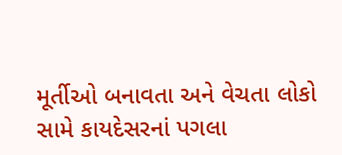મૂર્તીઓ બનાવતા અને વેચતા લોકો સામે કાયદેસરનાં પગલા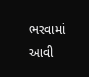ભરવામાં આવી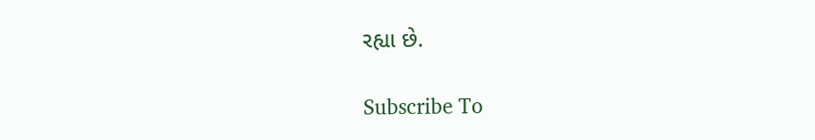રહ્યા છે.

Subscribe To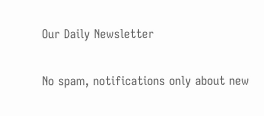Our Daily Newsletter

No spam, notifications only about new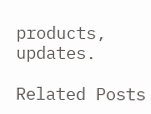products, updates.

Related Posts